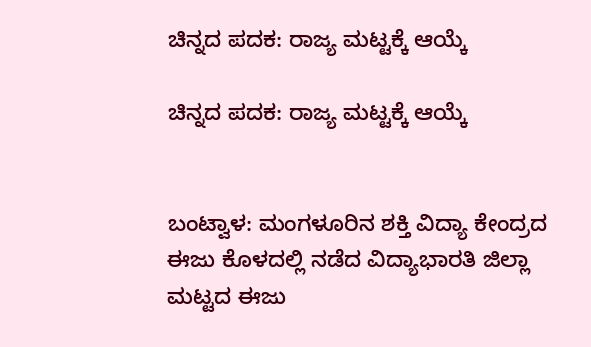ಚಿನ್ನದ ಪದಕ: ರಾಜ್ಯ ಮಟ್ಟಕ್ಕೆ ಆಯ್ಕೆ

ಚಿನ್ನದ ಪದಕ: ರಾಜ್ಯ ಮಟ್ಟಕ್ಕೆ ಆಯ್ಕೆ


ಬಂಟ್ವಾಳ: ಮಂಗಳೂರಿನ ಶಕ್ತಿ ವಿದ್ಯಾ ಕೇಂದ್ರದ ಈಜು ಕೊಳದಲ್ಲಿ ನಡೆದ ವಿದ್ಯಾಭಾರತಿ ಜಿಲ್ಲಾ ಮಟ್ಟದ ಈಜು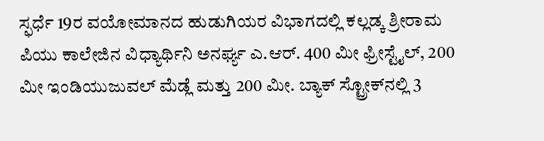ಸ್ಫರ್ಧೆ 19ರ ವಯೋಮಾನದ ಹುಡುಗಿಯರ ವಿಭಾಗದಲ್ಲಿ ಕಲ್ಲಡ್ಕ ಶ್ರೀರಾಮ ಪಿಯು ಕಾಲೇಜಿನ ವಿಧ್ಯಾರ್ಥಿನಿ ಅನರ್ಘ್ಯ ಎ.ಆರ್. 400 ಮೀ ಫ್ರೀಸ್ಟೈಲ್, 200 ಮೀ ಇಂಡಿಯುಜುವಲ್ ಮೆಡ್ಲೆ ಮತ್ತು 200 ಮೀ. ಬ್ಯಾಕ್ ಸ್ಟ್ರೋಕ್‌ನಲ್ಲಿ 3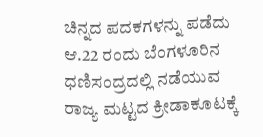ಚಿನ್ನದ ಪದಕಗಳನ್ನು ಪಡೆದು ಆ.22 ರಂದು ಬೆಂಗಳೂರಿನ ಧಣಿಸಂದ್ರದಲ್ಲಿ ನಡೆಯುವ ರಾಜ್ಯ ಮಟ್ಟದ ಕ್ರೀಡಾಕೂಟಕ್ಕೆ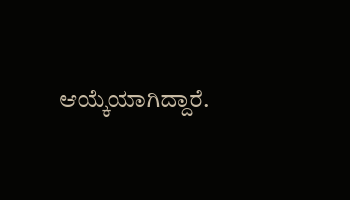ಆಯ್ಕೆಯಾಗಿದ್ದಾರೆ.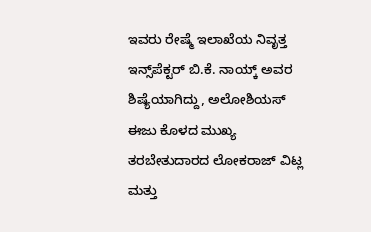ಇವರು ರೇಷ್ಮೆ ಇಲಾಖೆಯ ನಿವೃತ್ತ ಇನ್ಸ್‌ಪೆಕ್ಟರ್ ಬಿ.ಕೆ. ನಾಯ್ಕ್ ಅವರ ಶಿಷ್ಯೆಯಾಗಿದ್ದು, ಅಲೋಶಿಯಸ್ ಈಜು ಕೊಳದ ಮುಖ್ಯ ತರಬೇತುದಾರದ ಲೋಕರಾಜ್ ವಿಟ್ಲ ಮತ್ತು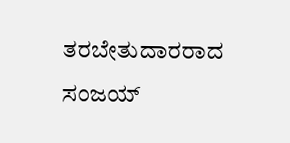ತರಬೇತುದಾರರಾದ ಸಂಜಯ್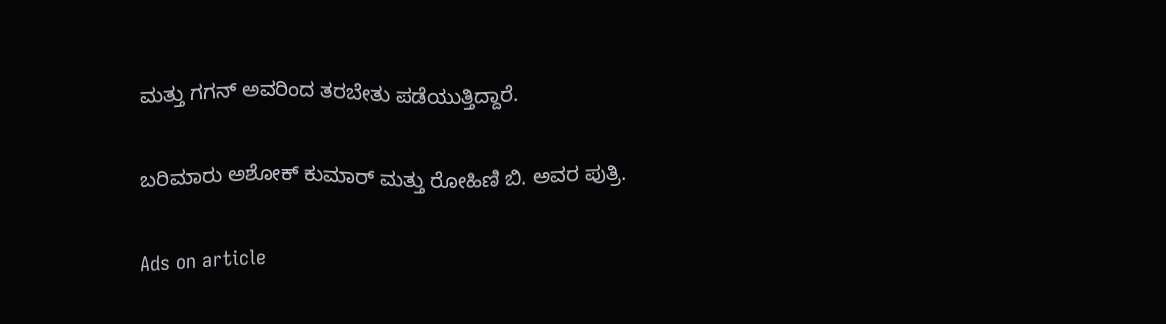ಮತ್ತು ಗಗನ್ ಅವರಿಂದ ತರಬೇತು ಪಡೆಯುತ್ತಿದ್ದಾರೆ.

ಬರಿಮಾರು ಅಶೋಕ್ ಕುಮಾರ್ ಮತ್ತು ರೋಹಿಣಿ ಬಿ. ಅವರ ಪುತ್ರಿ.

Ads on article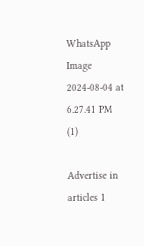WhatsApp Image 2024-08-04 at 6.27.41 PM (1)

Advertise in articles 1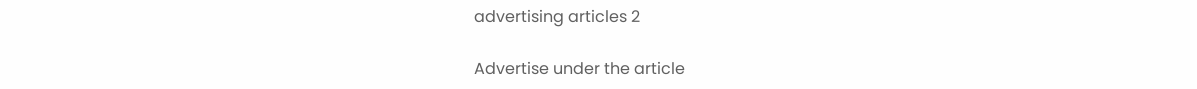advertising articles 2

Advertise under the article